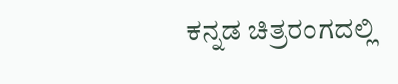ಕನ್ನಡ ಚಿತ್ರರಂಗದಲ್ಲಿ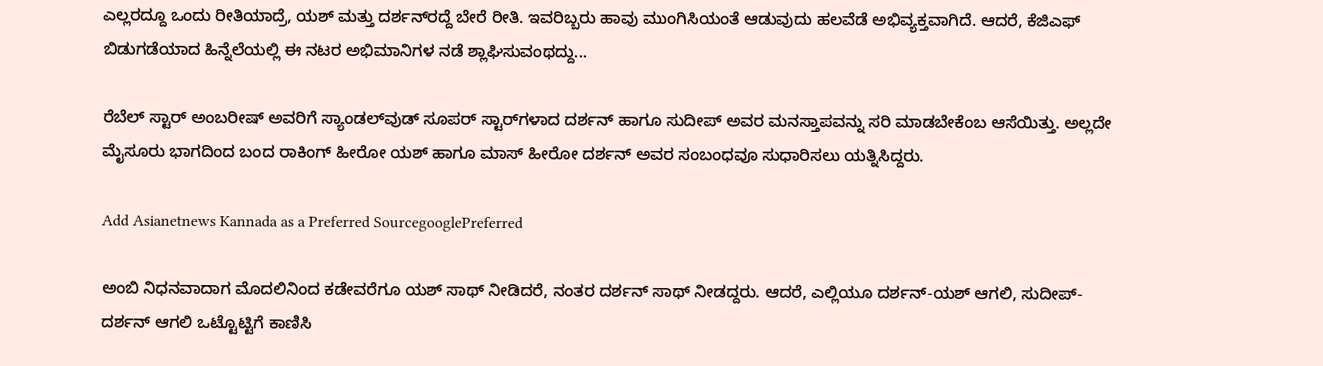ಎಲ್ಲರದ್ದೂ ಒಂದು ರೀತಿಯಾದ್ರೆ, ಯಶ್ ಮತ್ತು ದರ್ಶನ್‌ರದ್ದೆ ಬೇರೆ ರೀತಿ. ಇವರಿಬ್ಬರು ಹಾವು ಮುಂಗಿಸಿಯಂತೆ ಆಡುವುದು ಹಲವೆಡೆ ಅಭಿವ್ಯಕ್ತವಾಗಿದೆ. ಆದರೆ, ಕೆಜಿಎಫ್ ಬಿಡುಗಡೆಯಾದ ಹಿನ್ನೆಲೆಯಲ್ಲಿ ಈ ನಟರ ಅಭಿಮಾನಿಗಳ ನಡೆ ಶ್ಲಾಘಿಸುವಂಥದ್ದು...

ರೆಬೆಲ್ ಸ್ಟಾರ್ ಅಂಬರೀಷ್ ಅವರಿಗೆ ಸ್ಯಾಂಡಲ್‌ವುಡ್ ಸೂಪರ್ ಸ್ಟಾರ್‌ಗಳಾದ ದರ್ಶನ್ ಹಾಗೂ ಸುದೀಪ್‌ ಅವರ ಮನಸ್ತಾಪವನ್ನು ಸರಿ ಮಾಡಬೇಕೆಂಬ ಆಸೆಯಿತ್ತು. ಅಲ್ಲದೇ ಮೈಸೂರು ಭಾಗದಿಂದ ಬಂದ ರಾಕಿಂಗ್ ಹೀರೋ ಯಶ್ ಹಾಗೂ ಮಾಸ್ ಹೀರೋ ದರ್ಶನ್ ಅವರ ಸಂಬಂಧವೂ ಸುಧಾರಿಸಲು ಯತ್ನಿಸಿದ್ದರು.

Add Asianetnews Kannada as a Preferred SourcegooglePreferred

ಅಂಬಿ ನಿಧನವಾದಾಗ ಮೊದಲಿನಿಂದ ಕಡೇವರೆಗೂ ಯಶ್ ಸಾಥ್ ನೀಡಿದರೆ, ನಂತರ ದರ್ಶನ್ ಸಾಥ್ ನೀಡದ್ದರು. ಆದರೆ, ಎಲ್ಲಿಯೂ ದರ್ಶನ್-ಯಶ್ ಆಗಲಿ, ಸುದೀಪ್-ದರ್ಶನ್ ಆಗಲಿ ಒಟ್ಟೊಟ್ಟಿಗೆ ಕಾಣಿಸಿ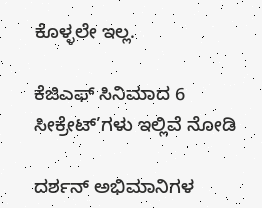ಕೊಳ್ಳಲೇ ಇಲ್ಲ.

ಕೆಜಿಎಫ್ ಸಿನಿಮಾದ 6 ಸೀಕ್ರೇಟ್’ಗಳು ಇಲ್ಲಿವೆ ನೋಡಿ

ದರ್ಶನ್ ಅಭಿಮಾನಿಗಳ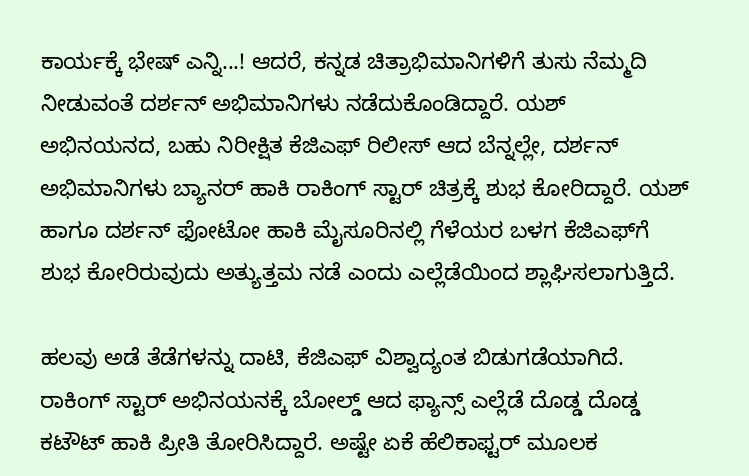ಕಾರ್ಯಕ್ಕೆ ಭೇಷ್ ಎನ್ನಿ...! ಆದರೆ, ಕನ್ನಡ ಚಿತ್ರಾಭಿಮಾನಿಗಳಿಗೆ ತುಸು ನೆಮ್ಮದಿ ನೀಡುವಂತೆ ದರ್ಶನ್ ಅಭಿಮಾನಿಗಳು ನಡೆದುಕೊಂಡಿದ್ದಾರೆ. ಯಶ್ ಅಭಿನಯನದ, ಬಹು ನಿರೀಕ್ಷಿತ ಕೆಜಿಎಫ್ ರಿಲೀಸ್ ಆದ ಬೆನ್ನಲ್ಲೇ, ದರ್ಶನ್ ಅಭಿಮಾನಿಗಳು ಬ್ಯಾನರ್ ಹಾಕಿ ರಾಕಿಂಗ್ ಸ್ಟಾರ್ ಚಿತ್ರಕ್ಕೆ ಶುಭ ಕೋರಿದ್ದಾರೆ. ಯಶ್ ಹಾಗೂ ದರ್ಶನ್ ಫೋಟೋ ಹಾಕಿ ಮೈಸೂರಿನಲ್ಲಿ ಗೆಳೆಯರ ಬಳಗ ಕೆಜಿಎಫ್‌ಗೆ ಶುಭ ಕೋರಿರುವುದು ಅತ್ಯುತ್ತಮ ನಡೆ ಎಂದು ಎಲ್ಲೆಡೆಯಿಂದ ಶ್ಲಾಘಿಸಲಾಗುತ್ತಿದೆ.

ಹಲವು ಅಡೆ ತೆಡೆಗಳನ್ನು ದಾಟಿ, ಕೆಜಿಎಫ್ ವಿಶ್ವಾದ್ಯಂತ ಬಿಡುಗಡೆಯಾಗಿದೆ. ರಾಕಿಂಗ್ ಸ್ಟಾರ್ ಅಭಿನಯನಕ್ಕೆ ಬೋಲ್ಡ್ ಆದ ಫ್ಯಾನ್ಸ್‌ ಎಲ್ಲೆಡೆ ದೊಡ್ಡ ದೊಡ್ಡ ಕಟೌಟ್ ಹಾಕಿ ಪ್ರೀತಿ ತೋರಿಸಿದ್ದಾರೆ. ಅಷ್ಟೇ ಏಕೆ ಹೆಲಿಕಾಫ್ಟರ್ ಮೂಲಕ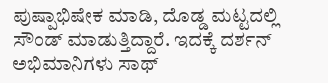ಪುಷ್ಪಾಭಿಷೇಕ ಮಾಡಿ, ದೊಡ್ಡ ಮಟ್ಟದಲ್ಲಿ ಸೌಂಡ್ ಮಾಡುತ್ತಿದ್ದಾರೆ. ಇದಕ್ಕೆ ದರ್ಶನ್ ಅಭಿಮಾನಿಗಳು ಸಾಥ್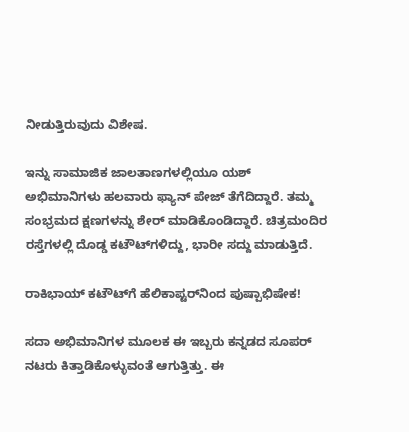ನೀಡುತ್ತಿರುವುದು ವಿಶೇಷ.

ಇನ್ನು ಸಾಮಾಜಿಕ ಜಾಲತಾಣಗಳಲ್ಲಿಯೂ ಯಶ್ ಅಭಿಮಾನಿಗಳು ಹಲವಾರು ಫ್ಯಾನ್ ಪೇಜ್ ತೆಗೆದಿದ್ದಾರೆ. ತಮ್ಮ ಸಂಭ್ರಮದ ಕ್ಷಣಗಳನ್ನು ಶೇರ್ ಮಾಡಿಕೊಂಡಿದ್ದಾರೆ. ಚಿತ್ರಮಂದಿರ ರಸ್ತೆಗಳಲ್ಲಿ ದೊಡ್ಡ ಕಟೌ‌ಟ್‌ಗಳಿದ್ದು, ಭಾರೀ ಸದ್ದು ಮಾಡುತ್ತಿದೆ.

ರಾಕಿಭಾಯ್ ಕಟೌಟ್‌ಗೆ ಹೆಲಿಕಾಪ್ಟರ್‌ನಿಂದ ಪುಷ್ಪಾಭಿಷೇಕ!

ಸದಾ ಅಭಿಮಾನಿಗಳ ಮೂಲಕ ಈ ಇಬ್ಬರು ಕನ್ನಡದ ಸೂಪರ್ ನಟರು ಕಿತ್ತಾಡಿಕೊಳ್ಳುವಂತೆ ಆಗುತ್ತಿತ್ತು. ಈ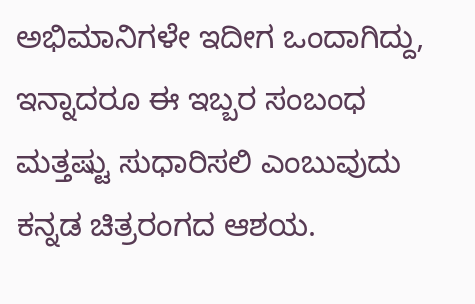ಅಭಿಮಾನಿಗಳೇ ಇದೀಗ ಒಂದಾಗಿದ್ದು, ಇನ್ನಾದರೂ ಈ ಇಬ್ಬರ ಸಂಬಂಧ ಮತ್ತಷ್ಟು ಸುಧಾರಿಸಲಿ ಎಂಬುವುದು ಕನ್ನಡ ಚಿತ್ರರಂಗದ ಆಶಯ.